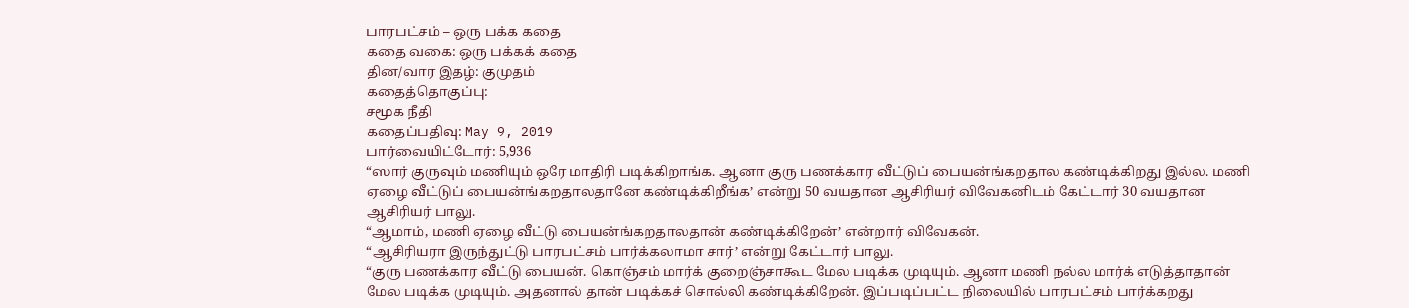பாரபட்சம் – ஒரு பக்க கதை
கதை வகை: ஒரு பக்கக் கதை
தின/வார இதழ்: குமுதம்
கதைத்தொகுப்பு:
சமூக நீதி
கதைப்பதிவு: May 9, 2019
பார்வையிட்டோர்: 5,936
“ஸார் குருவும் மணியும் ஒரே மாதிரி படிக்கிறாங்க. ஆனா குரு பணக்கார வீட்டுப் பையன்ங்கறதால கண்டிக்கிறது இல்ல. மணி ஏழை வீட்டுப் பையன்ங்கறதாலதானே கண்டிக்கிறீங்க’ என்று 50 வயதான ஆசிரியர் விவேகனிடம் கேட்டார் 30 வயதான ஆசிரியர் பாலு.
“ஆமாம், மணி ஏழை வீட்டு பையன்ங்கறதாலதான் கண்டிக்கிறேன்’ என்றார் விவேகன்.
“ஆசிரியரா இருந்துட்டு பாரபட்சம் பார்க்கலாமா சார்’ என்று கேட்டார் பாலு.
“குரு பணக்கார வீட்டு பையன். கொஞ்சம் மார்க் குறைஞ்சாகூட மேல படிக்க முடியும். ஆனா மணி நல்ல மார்க் எடுத்தாதான் மேல படிக்க முடியும். அதனால் தான் படிக்கச் சொல்லி கண்டிக்கிறேன். இப்படிப்பட்ட நிலையில் பாரபட்சம் பார்க்கறது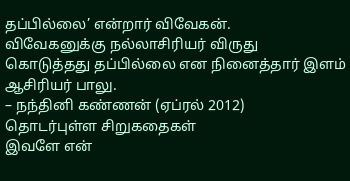தப்பில்லை’ என்றார் விவேகன்.
விவேகனுக்கு நல்லாசிரியர் விருது கொடுத்தது தப்பில்லை என நினைத்தார் இளம் ஆசிரியர் பாலு.
– நந்தினி கண்ணன் (ஏப்ரல் 2012)
தொடர்புள்ள சிறுகதைகள்
இவளே என்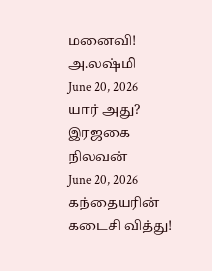மனைவி!
அ.லஷ்மி
June 20, 2026
யார் அது?
இரஜகை நிலவன்
June 20, 2026
கந்தையரின் கடைசி வித்து!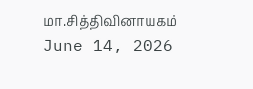மா.சித்திவினாயகம்
June 14, 2026